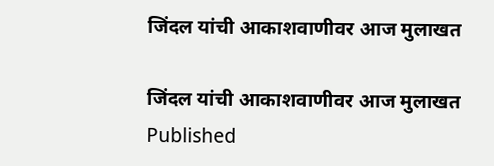जिंदल यांची आकाशवाणीवर आज मुलाखत

जिंदल यांची आकाशवाणीवर आज मुलाखत
Published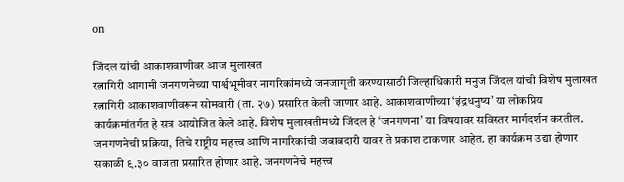on

जिंदल यांची आकाशवाणीवर आज मुलाखत
रत्नागिरी आगामी जनगणनेच्या पार्श्वभूमीवर नागरिकांमध्ये जनजागृती करण्यासाठी जिल्हाधिकारी मनुज जिंदल यांची विशेष मुलाखत रत्नागिरी आकाशवाणीवरून सोमवारी (ता. २७) प्रसारित केली जाणार आहे. आकाशवाणीच्या ‘इंद्रधनुष्य’ या लोकप्रिय कार्यक्रमांतर्गत हे सत्र आयोजित केले आहे. विशेष मुलाखतीमध्ये जिंदल हे ‘जनगणना’ या विषयावर सविस्तर मार्गदर्शन करतील. जनगणनेची प्रक्रिया, तिचे राष्ट्रीय महत्त्व आणि नागरिकांची जबाबदारी यावर ते प्रकाश टाकणार आहेत. हा कार्यक्रम उद्या होणार सकाळी ९.३० वाजता प्रसारित होणार आहे. जनगणनेचे महत्त्व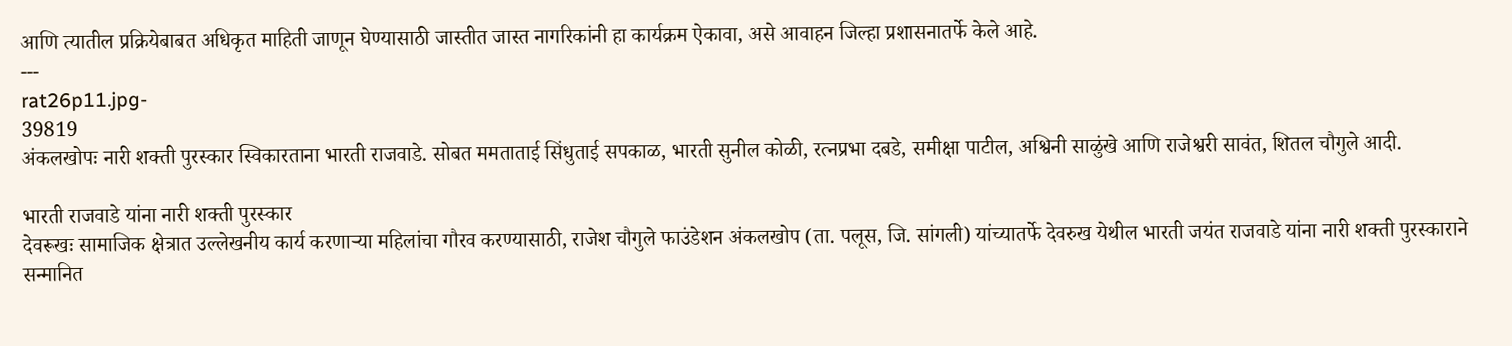आणि त्यातील प्रक्रियेबाबत अधिकृत माहिती जाणून घेण्यासाठी जास्तीत जास्त नागरिकांनी हा कार्यक्रम ऐकावा, असे आवाहन जिल्हा प्रशासनातर्फे केले आहे.
---
rat26p11.jpg-
39819
अंकलखोपः नारी शक्ती पुरस्कार स्विकारताना भारती राजवाडे. सोबत ममताताई सिंधुताई सपकाळ, भारती सुनील कोळी, रत्नप्रभा दबडे, समीक्षा पाटील, अश्विनी साळुंखे आणि राजेश्वरी सावंत, शितल चौगुले आदी.

भारती राजवाडे यांना नारी शक्ती पुरस्कार
देवरूखः सामाजिक क्षेत्रात उल्लेखनीय कार्य करणाऱ्या महिलांचा गौरव करण्यासाठी, राजेश चौगुले फाउंडेशन अंकलखोप (ता. पलूस, जि. सांगली) यांच्यातर्फे देवरुख येथील भारती जयंत राजवाडे यांना नारी शक्ती पुरस्काराने सन्मानित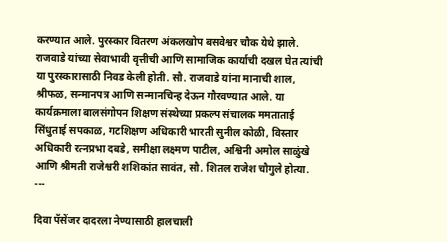करण्यात आले. पुरस्कार वितरण अंकलखोप बसवेश्वर चौक येथे झाले. राजवाडे यांच्या सेवाभावी वृत्तीची आणि सामाजिक कार्याची दखल घेत त्यांची या पुरस्कारासाठी निवड केली होती. सौ. राजवाडे यांना मानाची शाल, श्रीफळ, सन्मानपत्र आणि सन्मानचिन्ह देऊन गौरवण्यात आले. या कार्यक्रमाला बालसंगोपन शिक्षण संस्थेच्या प्रकल्प संचालक ममताताई सिंधुताई सपकाळ, गटशिक्षण अधिकारी भारती सुनील कोळी, विस्तार अधिकारी रत्नप्रभा दबडे, समीक्षा लक्ष्मण पाटील, अश्विनी अमोल साळुंखे आणि श्रीमती राजेश्वरी शशिकांत सावंत, सौ. शितल राजेश चौगुले होत्या.
---

दिवा पॅसेंजर दादरला नेण्यासाठी हालचाली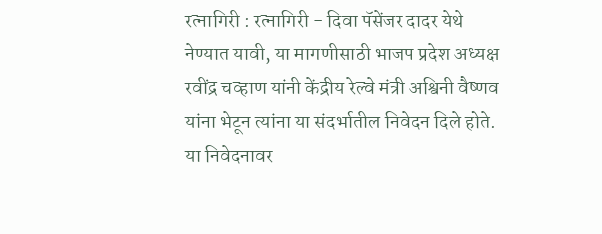रत्नागिरी : रत्नागिरी - दिवा पॅसेंजर दादर येथे नेण्यात यावी, या मागणीसाठी भाजप प्रदेश अध्यक्ष रवींद्र चव्हाण यांनी केंद्रीय रेल्वे मंत्री अश्विनी वैष्णव यांना भेटून त्यांना या संदर्भातील निवेदन दिले होते. या निवेदनावर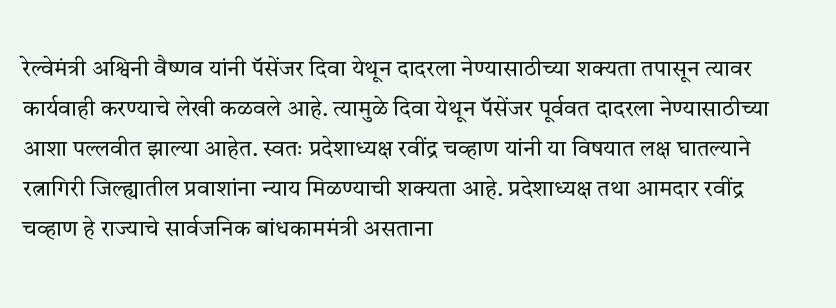रेल्वेमंत्री अश्विनी वैष्णव यांनी पॅसेंजर दिवा येथून दादरला नेण्यासाठीच्या शक्यता तपासून त्यावर कार्यवाही करण्याचे लेखी कळवले आहे. त्यामुळे दिवा येथून पॅसेंजर पूर्ववत दादरला नेण्यासाठीच्या आशा पल्लवीत झाल्या आहेत. स्वतः प्रदेशाध्यक्ष रवींद्र चव्हाण यांनी या विषयात लक्ष घातल्याने रत्नागिरी जिल्ह्यातील प्रवाशांना न्याय मिळण्याची शक्यता आहे. प्रदेशाध्यक्ष तथा आमदार रवींद्र चव्हाण हे राज्याचे सार्वजनिक बांधकाममंत्री असताना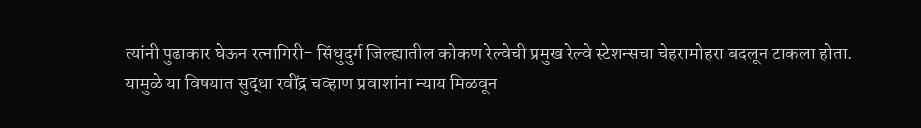त्यांनी पुढाकार घेऊन रत्नागिरी- सिंधुदुर्ग जिल्ह्यातील कोकण रेल्वेची प्रमुख रेल्वे स्टेशन्सचा चेहरामोहरा बदलून टाकला होता. यामुळे या विषयात सुद्धा रवींद्र चव्हाण प्रवाशांना न्याय मिळवून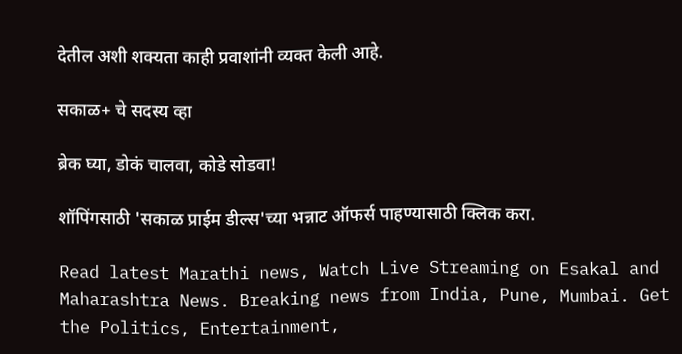देतील अशी शक्यता काही प्रवाशांनी व्यक्त केली आहे.

सकाळ+ चे सदस्य व्हा

ब्रेक घ्या, डोकं चालवा, कोडे सोडवा!

शॉपिंगसाठी 'सकाळ प्राईम डील्स'च्या भन्नाट ऑफर्स पाहण्यासाठी क्लिक करा.

Read latest Marathi news, Watch Live Streaming on Esakal and Maharashtra News. Breaking news from India, Pune, Mumbai. Get the Politics, Entertainment,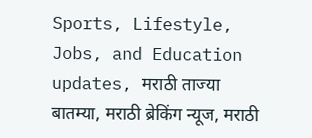Sports, Lifestyle, Jobs, and Education updates, मराठी ताज्या बातम्या, मराठी ब्रेकिंग न्यूज, मराठी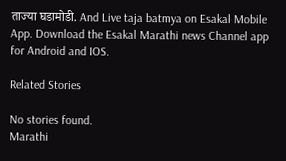ताज्या घडामोडी. And Live taja batmya on Esakal Mobile App. Download the Esakal Marathi news Channel app for Android and IOS.

Related Stories

No stories found.
Marathi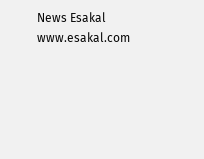News Esakal
www.esakal.com